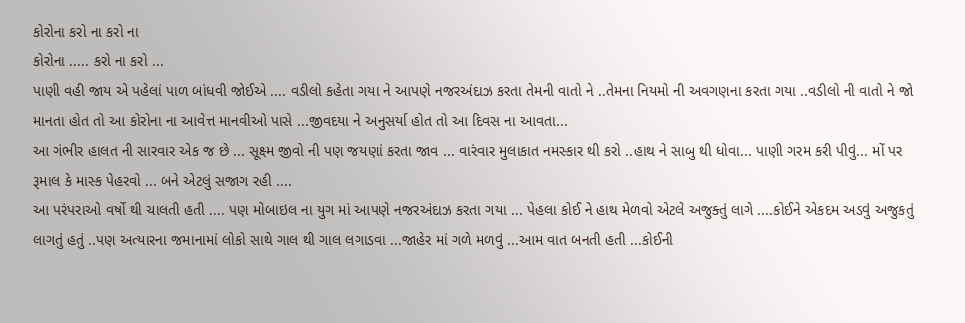કોરોના કરો ના કરો ના
કોરોના ..... કરો ના કરો ...
પાણી વહી જાય એ પહેલાં પાળ બાંધવી જોઈએ .... વડીલો કહેતા ગયા ને આપણે નજરઅંદાઝ કરતા તેમની વાતો ને ..તેમના નિયમો ની અવગણના કરતા ગયા ..વડીલો ની વાતો ને જો માનતા હોત તો આ કોરોના ના આવેત્ત માનવીઓ પાસે ...જીવદયા ને અનુસર્યા હોત તો આ દિવસ ના આવતા...
આ ગંભીર હાલત ની સારવાર એક જ છે ... સૂક્ષ્મ જીવો ની પણ જયણાં કરતા જાવ ... વારંવાર મુલાકાત નમસ્કાર થી કરો ..હાથ ને સાબુ થી ધોવા... પાણી ગરમ કરી પીવું... મોં પર રૂમાલ કે માસ્ક પેહરવો ... બને એટલું સજાગ રહી ....
આ પરંપરાઓ વર્ષો થી ચાલતી હતી .... પણ મોબાઇલ ના યુગ માં આપણે નજરઅંદાઝ કરતા ગયા ... પેહલા કોઈ ને હાથ મેળવો એટલે અજુક્તું લાગે ....કોઈને એકદમ અડવું અજુકતું લાગતું હતું ..પણ અત્યારના જમાનામાં લોકો સાથે ગાલ થી ગાલ લગાડવા ...જાહેર માં ગળે મળવું ...આમ વાત બનતી હતી ...કોઈની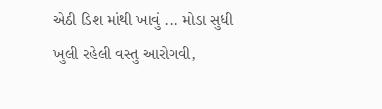એઠી ડિશ માંથી ખાવું ... મોડા સુધી ખુલી રહેલી વસ્તુ આરોગવી,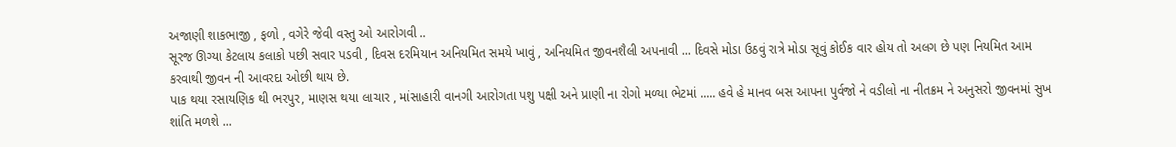અજાણી શાકભાજી , ફળો , વગેરે જેવી વસ્તુ ઓ આરોગવી ..
સૂરજ ઊગ્યા કેટલાય કલાકો પછી સવાર પડવી , દિવસ દરમિયાન અનિયમિત સમયે ખાવું , અનિયમિત જીવનશૈલી અપનાવી ... દિવસે મોડા ઉઠવું રાત્રે મોડા સૂવું કોઈક વાર હોય તો અલગ છે પણ નિયમિત આમ કરવાથી જીવન ની આવરદા ઓછી થાય છે.
પાક થયા રસાયણિક થી ભરપુર, માણસ થયા લાચાર , માંસાહારી વાનગી આરોગતા પશુ પક્ષી અને પ્રાણી ના રોગો મળ્યા ભેટમાં ..... હવે હે માનવ બસ આપના પુર્વજો ને વડીલો ના નીતક્રમ ને અનુસરો જીવનમાં સુખ શાંતિ મળશે ...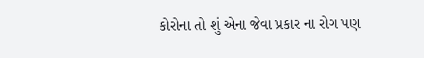કોરોના તો શું એના જેવા પ્રકાર ના રોગ પણ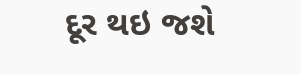દૂર થઇ જશે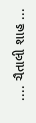.... ચૈતાલી શાહ ...